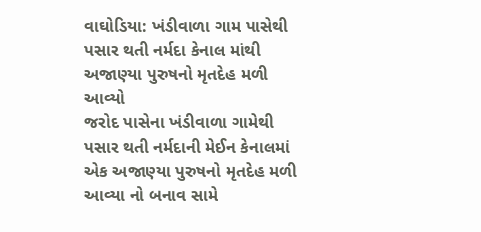વાઘોડિયા: ખંડીવાળા ગામ પાસેથી પસાર થતી નર્મદા કેનાલ માંથી અજાણ્યા પુરુષનો મૃતદેહ મળી આવ્યો
જરોદ પાસેના ખંડીવાળા ગામેથી પસાર થતી નર્મદાની મેઈન કેનાલમાં એક અજાણ્યા પુરુષનો મૃતદેહ મળી આવ્યા નો બનાવ સામે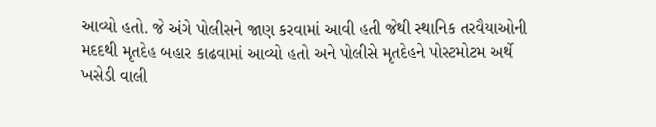આવ્યો હતો. જે અંગે પોલીસને જાણ કરવામાં આવી હતી જેથી સ્થાનિક તરવૈયાઓની મદદથી મૃતદેહ બહાર કાઢવામાં આવ્યો હતો અને પોલીસે મૃતદેહને પોસ્ટમોટમ અર્થે ખસેડી વાલી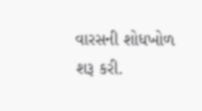વારસની શોધખોળ શરૂ કરી.